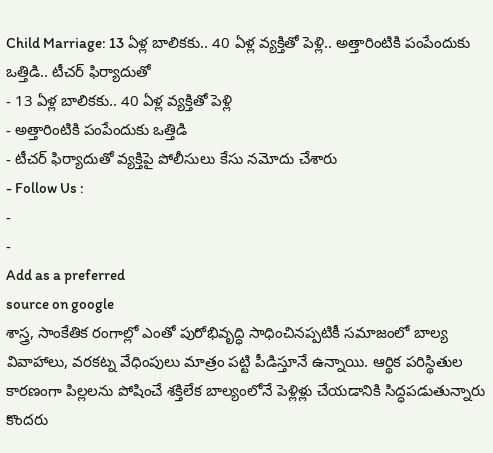Child Marriage: 13 ఏళ్ల బాలికకు.. 40 ఏళ్ల వ్యక్తితో పెళ్లి.. అత్తారింటికి పంపేందుకు ఒత్తిడి.. టీచర్ ఫిర్యాదుతో
- 13 ఏళ్ల బాలికకు.. 40 ఏళ్ల వ్యక్తితో పెళ్లి
- అత్తారింటికి పంపేందుకు ఒత్తిడి
- టీచర్ ఫిర్యాదుతో వ్యక్తిపై పోలీసులు కేసు నమోదు చేశారు
- Follow Us :
-
-
Add as a preferred
source on google
శాస్త్ర, సాంకేతిక రంగాల్లో ఎంతో పురోభివృద్ధి సాధించినప్పటికీ సమాజంలో బాల్య వివాహాలు, వరకట్న వేధింపులు మాత్రం పట్టి పీడిస్తూనే ఉన్నాయి. ఆర్థిక పరిస్థితుల కారణంగా పిల్లలను పోషించే శక్తిలేక బాల్యంలోనే పెళ్లిళ్లు చేయడానికి సిద్ధపడుతున్నారు కొందరు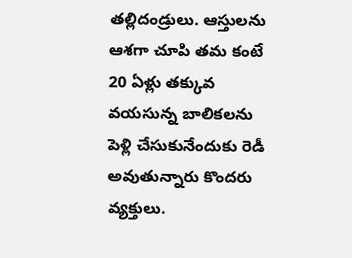తల్లిదండ్రులు. ఆస్తులను ఆశగా చూపి తమ కంటే 20 ఏళ్లు తక్కువ వయసున్న బాలికలను పెళ్లి చేసుకునేందుకు రెడీ అవుతున్నారు కొందరు వ్యక్తులు.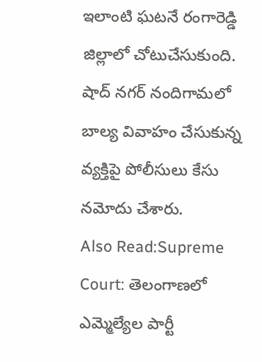ఇలాంటి ఘటనే రంగారెడ్డి జిల్లాలో చోటుచేసుకుంది. షాద్ నగర్ నందిగామలో బాల్య వివాహం చేసుకున్న వ్యక్తిపై పోలీసులు కేసు నమోదు చేశారు.
Also Read:Supreme Court: తెలంగాణలో ఎమ్మెల్యేల పార్టీ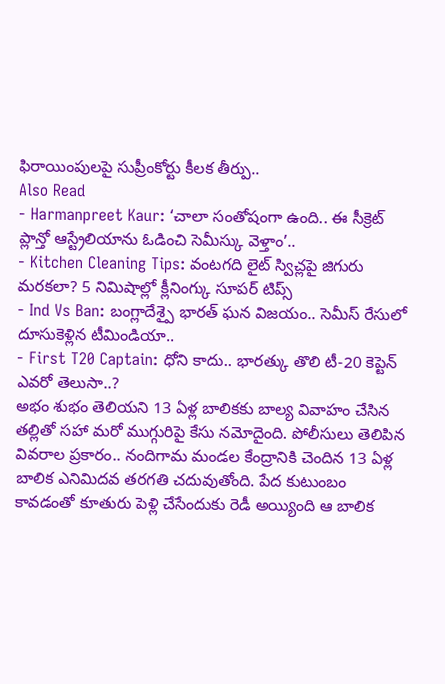ఫిరాయింపులపై సుప్రీంకోర్టు కీలక తీర్పు..
Also Read
- Harmanpreet Kaur: ‘చాలా సంతోషంగా ఉంది.. ఈ సీక్రెట్ ప్లాన్తో ఆస్ట్రేలియాను ఓడించి సెమీస్కు వెళ్తాం’..
- Kitchen Cleaning Tips: వంటగది లైట్ స్విచ్లపై జిగురు మరకలా? 5 నిమిషాల్లో క్లీనింగ్కు సూపర్ టిప్స్
- Ind Vs Ban: బంగ్లాదేశ్పై భారత్ ఘన విజయం.. సెమీస్ రేసులో దూసుకెళ్లిన టీమిండియా..
- First T20 Captain: ధోని కాదు.. భారత్కు తొలి టీ-20 కెప్టెన్ ఎవరో తెలుసా..?
అభం శుభం తెలియని 13 ఏళ్ల బాలికకు బాల్య వివాహం చేసిన తల్లితో సహా మరో ముగ్గురిపై కేసు నమోదైంది. పోలీసులు తెలిపిన వివరాల ప్రకారం.. నందిగామ మండల కేంద్రానికి చెందిన 13 ఏళ్ల బాలిక ఎనిమిదవ తరగతి చదువుతోంది. పేద కుటుంబం కావడంతో కూతురు పెళ్లి చేసేందుకు రెడీ అయ్యింది ఆ బాలిక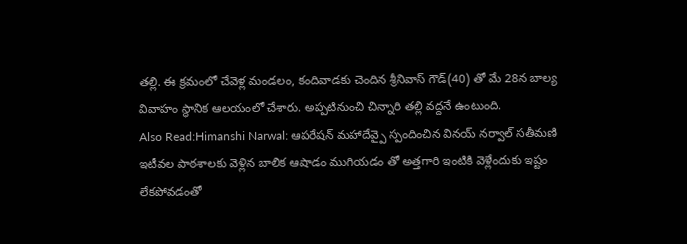తల్లి. ఈ క్రమంలో చేవెళ్ల మండలం, కందివాడకు చెందిన శ్రీనివాస్ గౌడ్(40) తో మే 28న బాల్య వివాహం స్థానిక ఆలయంలో చేశారు. అప్పటినుంచి చిన్నారి తల్లి వద్దనే ఉంటుంది.
Also Read:Himanshi Narwal: ఆపరేషన్ మహాదేవ్పై స్పందించిన వినయ్ నర్వాల్ సతీమణి
ఇటీవల పాఠశాలకు వెళ్లిన బాలిక ఆషాడం ముగియడం తో అత్తగారి ఇంటికి వెళ్లేందుకు ఇష్టం లేకపోవడంతో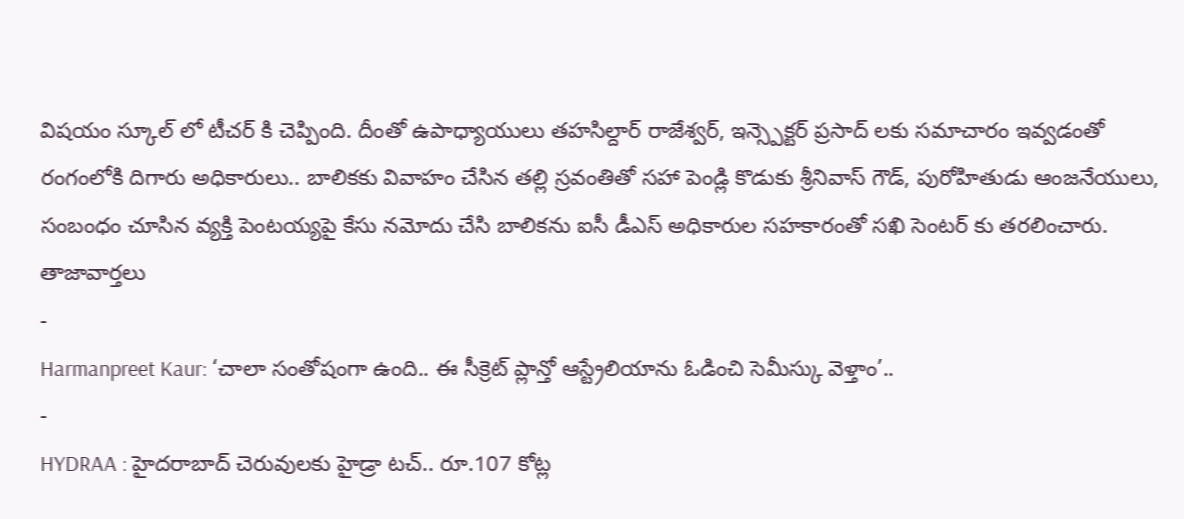విషయం స్కూల్ లో టీచర్ కి చెప్పింది. దీంతో ఉపాధ్యాయులు తహసిల్దార్ రాజేశ్వర్, ఇన్స్పెక్టర్ ప్రసాద్ లకు సమాచారం ఇవ్వడంతో రంగంలోకి దిగారు అధికారులు.. బాలికకు వివాహం చేసిన తల్లి స్రవంతితో సహా పెండ్లి కొడుకు శ్రీనివాస్ గౌడ్, పురోహితుడు ఆంజనేయులు, సంబంధం చూసిన వ్యక్తి పెంటయ్యపై కేసు నమోదు చేసి బాలికను ఐసీ డీఎస్ అధికారుల సహకారంతో సఖి సెంటర్ కు తరలించారు.
తాజావార్తలు
-
Harmanpreet Kaur: ‘చాలా సంతోషంగా ఉంది.. ఈ సీక్రెట్ ప్లాన్తో ఆస్ట్రేలియాను ఓడించి సెమీస్కు వెళ్తాం’..
-
HYDRAA : హైదరాబాద్ చెరువులకు హైడ్రా టచ్.. రూ.107 కోట్ల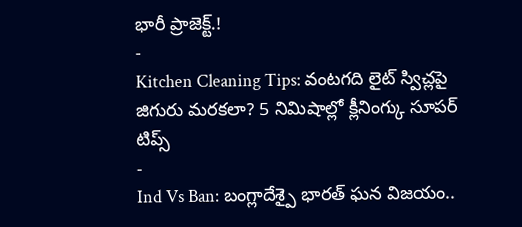భారీ ప్రాజెక్ట్.!
-
Kitchen Cleaning Tips: వంటగది లైట్ స్విచ్లపై జిగురు మరకలా? 5 నిమిషాల్లో క్లీనింగ్కు సూపర్ టిప్స్
-
Ind Vs Ban: బంగ్లాదేశ్పై భారత్ ఘన విజయం..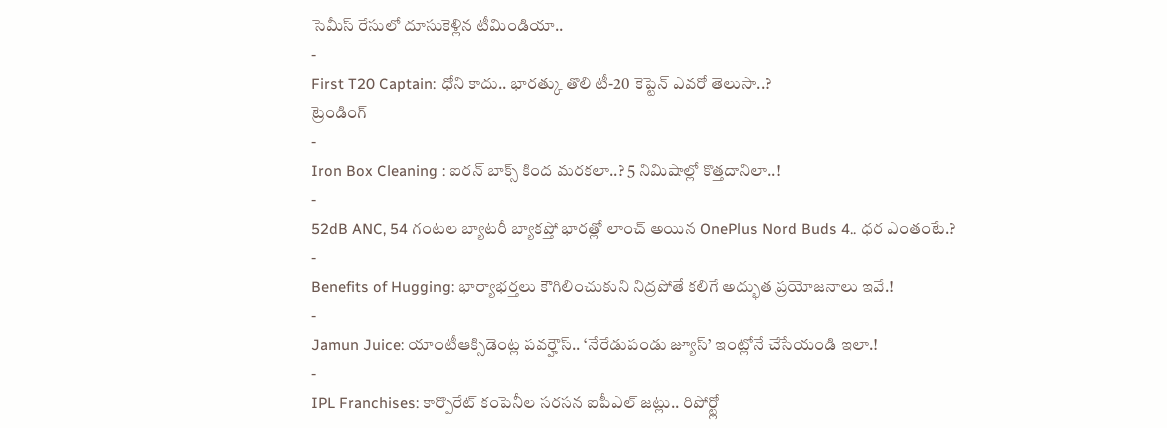సెమీస్ రేసులో దూసుకెళ్లిన టీమిండియా..
-
First T20 Captain: ధోని కాదు.. భారత్కు తొలి టీ-20 కెప్టెన్ ఎవరో తెలుసా..?
ట్రెండింగ్
-
Iron Box Cleaning : ఐరన్ బాక్స్ కింద మరకలా..? 5 నిమిషాల్లో కొత్తదానిలా..!
-
52dB ANC, 54 గంటల బ్యాటరీ బ్యాకప్తో భారత్లో లాంచ్ అయిన OnePlus Nord Buds 4.. ధర ఎంతంటే.?
-
Benefits of Hugging: భార్యాభర్తలు కౌగిలించుకుని నిద్రపోతే కలిగే అద్భుత ప్రయోజనాలు ఇవే.!
-
Jamun Juice: యాంటీఆక్సిడెంట్ల పవర్హౌస్.. ‘నేరేడుపండు జ్యూస్’ ఇంట్లోనే చేసేయండి ఇలా.!
-
IPL Franchises: కార్పొరేట్ కంపెనీల సరసన ఐపీఎల్ జట్లు.. రిపోర్ట్లో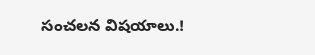సంచలన విషయాలు.!